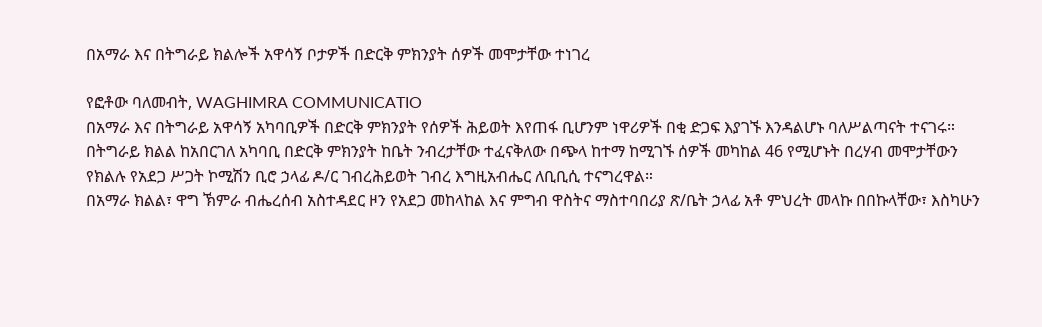በአማራ እና በትግራይ ክልሎች አዋሳኝ ቦታዎች በድርቅ ምክንያት ሰዎች መሞታቸው ተነገረ

የፎቶው ባለመብት, WAGHIMRA COMMUNICATIO
በአማራ እና በትግራይ አዋሳኝ አካባቢዎች በድርቅ ምክንያት የሰዎች ሕይወት እየጠፋ ቢሆንም ነዋሪዎች በቂ ድጋፍ እያገኙ እንዳልሆኑ ባለሥልጣናት ተናገሩ።
በትግራይ ክልል ከአበርገለ አካባቢ በድርቅ ምክንያት ከቤት ንብረታቸው ተፈናቅለው በጭላ ከተማ ከሚገኙ ሰዎች መካከል 46 የሚሆኑት በረሃብ መሞታቸውን የክልሉ የአደጋ ሥጋት ኮሚሽን ቢሮ ኃላፊ ዶ/ር ገብረሕይወት ገብረ እግዚአብሔር ለቢቢሲ ተናግረዋል።
በአማራ ክልል፣ ዋግ ኽምራ ብሔረሰብ አስተዳደር ዞን የአደጋ መከላከል እና ምግብ ዋስትና ማስተባበሪያ ጽ/ቤት ኃላፊ አቶ ምህረት መላኩ በበኩላቸው፣ እስካሁን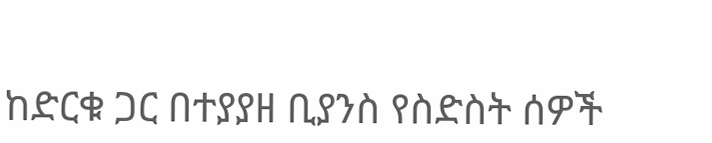ከድርቁ ጋር በተያያዘ ቢያንስ የስድስት ሰዎች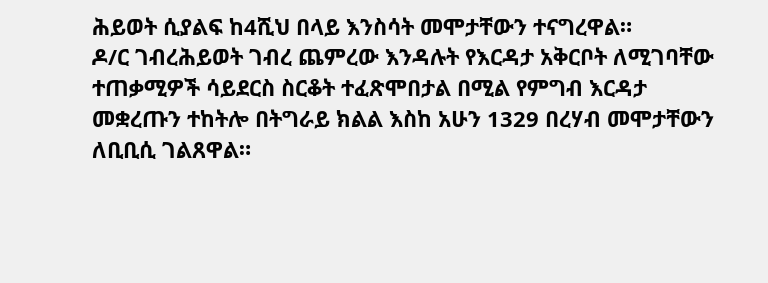ሕይወት ሲያልፍ ከ4ሺህ በላይ እንስሳት መሞታቸውን ተናግረዋል።
ዶ/ር ገብረሕይወት ገብረ ጨምረው እንዳሉት የእርዳታ አቅርቦት ለሚገባቸው ተጠቃሚዎች ሳይደርስ ስርቆት ተፈጽሞበታል በሚል የምግብ እርዳታ መቋረጡን ተከትሎ በትግራይ ክልል እስከ አሁን 1329 በረሃብ መሞታቸውን ለቢቢሲ ገልጸዋል።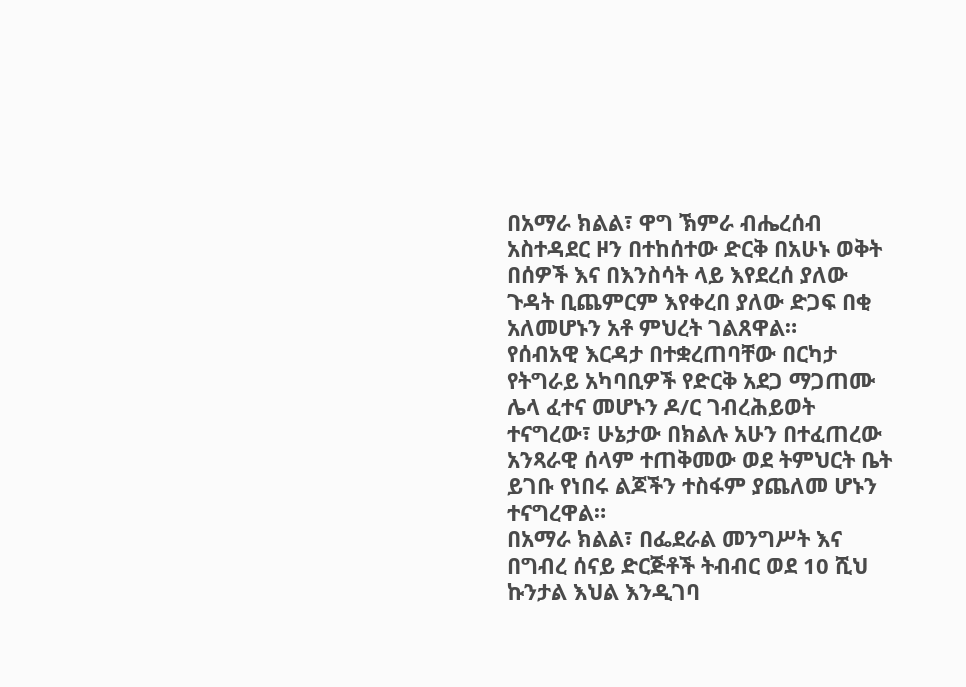በአማራ ክልል፣ ዋግ ኽምራ ብሔረሰብ አስተዳደር ዞን በተከሰተው ድርቅ በአሁኑ ወቅት በሰዎች እና በእንስሳት ላይ እየደረሰ ያለው ጉዳት ቢጨምርም እየቀረበ ያለው ድጋፍ በቂ አለመሆኑን አቶ ምህረት ገልጸዋል።
የሰብአዊ እርዳታ በተቋረጠባቸው በርካታ የትግራይ አካባቢዎች የድርቅ አደጋ ማጋጠሙ ሌላ ፈተና መሆኑን ዶ/ር ገብረሕይወት ተናግረው፣ ሁኔታው በክልሉ አሁን በተፈጠረው አንጻራዊ ሰላም ተጠቅመው ወደ ትምህርት ቤት ይገቡ የነበሩ ልጆችን ተስፋም ያጨለመ ሆኑን ተናግረዋል።
በአማራ ክልል፣ በፌደራል መንግሥት እና በግብረ ሰናይ ድርጅቶች ትብብር ወደ 10 ሺህ ኩንታል እህል እንዲገባ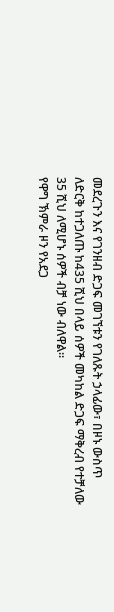መደረጉን እና የገንዘብ ድጋፍ መገኘቱን የገለጹት ኃላፊው፣ በዞኑ ውስጥ ለድርቅ ከተጋለጡ ከ435 ሺህ በላይ ሰዎች መካከል ድጋፍ ማቅረብ የተቻለው 35 ሺህ ለሚሆኑ ሰዎች ብቻ ነው ብለዋል።
የዋግ ኽምራ ዞን የአደጋ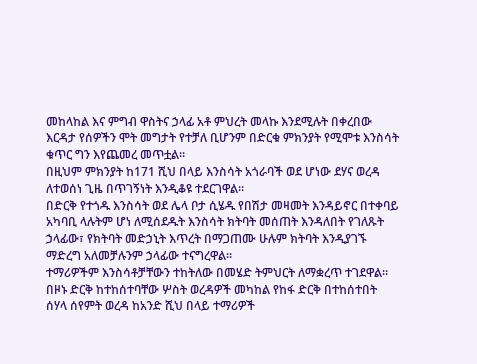መከላከል እና ምግብ ዋስትና ኃላፊ አቶ ምህረት መላኩ እንደሚሉት በቀረበው እርዳታ የሰዎችን ሞት መግታት የተቻለ ቢሆንም በድርቁ ምክንያት የሚሞቱ እንስሳት ቁጥር ግን እየጨመረ መጥቷል።
በዚህም ምክንያት ከ171 ሺህ በላይ እንስሳት አጎራባች ወደ ሆነው ደሃና ወረዳ ለተወሰነ ጊዜ በጥገኝነት እንዲቆዩ ተደርገዋል።
በድርቅ የተጎዱ እንስሳት ወደ ሌላ ቦታ ሲሄዱ የበሽታ መዛመት እንዳይኖር በተቀባይ አካባቢ ላሉትም ሆነ ለሚሰደዱት እንስሳት ክትባት መሰጠት እንዳለበት የገለጹት ኃላፊው፣ የክትባት መድኃኒት እጥረት በማጋጠሙ ሁሉም ክትባት እንዲያገኙ ማድረግ አለመቻሉንም ኃላፊው ተናግረዋል።
ተማሪዎችም እንስሳቶቻቸውን ተከትለው በመሄድ ትምህርት ለማቋረጥ ተገደዋል።
በዞኑ ድርቅ ከተከሰተባቸው ሦስት ወረዳዎች መካከል የከፋ ድርቅ በተከሰተበት ሰሃላ ሰየምት ወረዳ ከአንድ ሺህ በላይ ተማሪዎች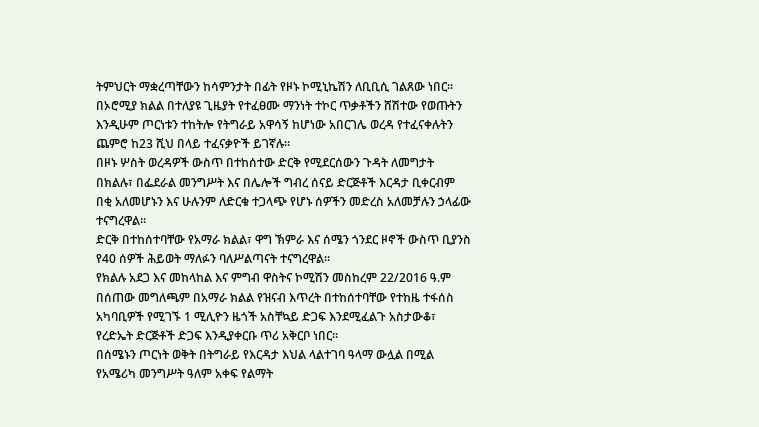ትምህርት ማቋረጣቸውን ከሳምንታት በፊት የዞኑ ኮሚኒኬሽን ለቢቢሲ ገልጸው ነበር።
በኦሮሚያ ክልል በተለያዩ ጊዜያት የተፈፀሙ ማንነት ተኮር ጥቃቶችን ሸሽተው የወጡትን እንዲሁም ጦርነቱን ተከትሎ የትግራይ አዋሳኝ ከሆነው አበርገሌ ወረዳ የተፈናቀሉትን ጨምሮ ከ23 ሺህ በላይ ተፈናቃዮች ይገኛሉ።
በዞኑ ሦስት ወረዳዎች ውስጥ በተከሰተው ድርቅ የሚደርሰውን ጉዳት ለመግታት በክልሉ፣ በፌደራል መንግሥት እና በሌሎች ግብረ ሰናይ ድርጅቶች እርዳታ ቢቀርብም በቂ አለመሆኑን እና ሁሉንም ለድርቁ ተጋላጭ የሆኑ ሰዎችን መድረስ አለመቻሉን ኃላፊው ተናግረዋል።
ድርቅ በተከሰተባቸው የአማራ ክልል፣ ዋግ ኽምራ እና ሰሜን ጎንደር ዞኖች ውስጥ ቢያንስ የ40 ሰዎች ሕይወት ማለፉን ባለሥልጣናት ተናግረዋል።
የክልሉ አደጋ እና መከላከል እና ምግብ ዋስትና ኮሚሽን መስከረም 22/2016 ዓ.ም በሰጠው መግለጫም በአማራ ክልል የዝናብ እጥረት በተከሰተባቸው የተከዜ ተፋሰስ አካባቢዎች የሚገኙ 1 ሚሊዮን ዜጎች አስቸኳይ ድጋፍ እንደሚፈልጉ አስታውቆ፣ የረድኤት ድርጅቶች ድጋፍ እንዲያቀርቡ ጥሪ አቅርቦ ነበር።
በሰሜኑን ጦርነት ወቅት በትግራይ የእርዳታ እህል ላልተገባ ዓላማ ውሏል በሚል የአሜሪካ መንግሥት ዓለም አቀፍ የልማት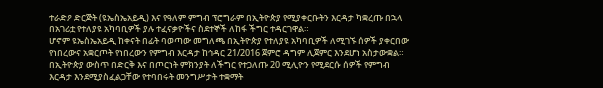ተራድዖ ድርጅት (ዩኤስኤአይዲ) እና የዓለም ምግብ ፕሮግራም በኢትዮጵያ የሚያቀርቡትን እርዳታ ካቋረጡ በኋላ በአገሪቷ የተለያዩ አካባቢዎች ያሉ ተፈናቃዮችና ስደተኞች ለከፋ ችግር ተዳርገዋል።
ሆኖም ዩኤስኤአይዲ ከቀናት በፊት ባወጣው መግለጫ በኢትዮጵያ የተለያዩ አካባቢዎች ለሚገኙ ሰዎች ያቀርበው የነበረውና አቋርጦት የነበረውን የምግብ እርዳታ ከኅዳር 21/2016 ጀምሮ ዳግም ሊጀምር እንደሆነ አስታውቋል።
በኢትዮጵያ ውስጥ በድርቅ እና በጦርነት ምክንያት ለችግር የተጋለጡ 20 ሚሊዮን የሚደርሱ ሰዎች የምግብ እርዳታ እንደሚያስፈልጋቸው የተባበሩት መንግሥታት ተቋማት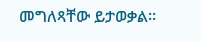መግለጻቸው ይታወቃል።